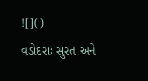![]()
વડોદરાઃ સુરત અને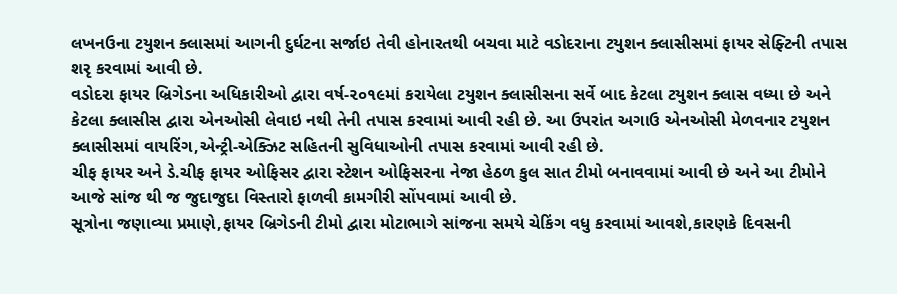લખનઉના ટયુશન ક્લાસમાં આગની દુર્ઘટના સર્જાઇ તેવી હોનારતથી બચવા માટે વડોદરાના ટયુશન ક્લાસીસમાં ફાયર સેફ્ટિની તપાસ શરૃ કરવામાં આવી છે.
વડોદરા ફાયર બ્રિગેડના અધિકારીઓ દ્વારા વર્ષ-૨૦૧૯માં કરાયેલા ટયુશન ક્લાસીસના સર્વે બાદ કેટલા ટયુશન ક્લાસ વધ્યા છે અને કેટલા ક્લાસીસ દ્વારા એનઓસી લેવાઇ નથી તેની તપાસ કરવામાં આવી રહી છે. આ ઉપરાંત અગાઉ એનઓસી મેળવનાર ટયુશન ક્લાસીસમાં વાયરિંગ,એન્ટ્રી-એક્ઝિટ સહિતની સુવિધાઓની તપાસ કરવામાં આવી રહી છે.
ચીફ ફાયર અને ડે.ચીફ ફાયર ઓફિસર દ્વારા સ્ટેશન ઓફિસરના નેજા હેઠળ કુલ સાત ટીમો બનાવવામાં આવી છે અને આ ટીમોને આજે સાંજ થી જ જુદાજુદા વિસ્તારો ફાળવી કામગીરી સોંપવામાં આવી છે.
સૂત્રોના જણાવ્યા પ્રમાણે,ફાયર બ્રિગેડની ટીમો દ્વારા મોટાભાગે સાંજના સમયે ચેકિંગ વધુ કરવામાં આવશે,કારણકે દિવસની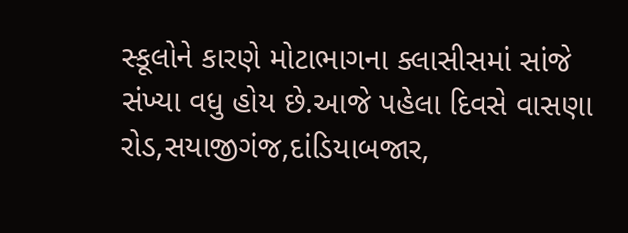સ્કૂલોને કારણે મોટાભાગના ક્લાસીસમાં સાંજે સંખ્યા વધુ હોય છે.આજે પહેલા દિવસે વાસણા રોડ,સયાજીગંજ,દાંડિયાબજાર,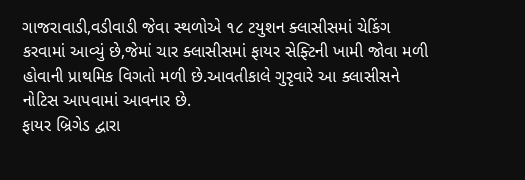ગાજરાવાડી,વડીવાડી જેવા સ્થળોએ ૧૮ ટયુશન ક્લાસીસમાં ચેકિંગ કરવામાં આવ્યું છે,જેમાં ચાર ક્લાસીસમાં ફાયર સેફ્ટિની ખામી જોવા મળી હોવાની પ્રાથમિક વિગતો મળી છે.આવતીકાલે ગુરૃવારે આ ક્લાસીસને નોટિસ આપવામાં આવનાર છે.
ફાયર બ્રિગેડ દ્વારા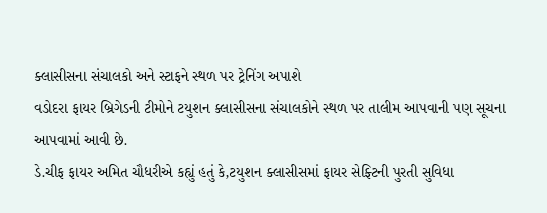ક્લાસીસના સંચાલકો અને સ્ટાફને સ્થળ પર ટ્રેનિંગ અપાશે
વડોદરા ફાયર બ્રિગેડની ટીમોને ટયુશન ક્લાસીસના સંચાલકોને સ્થળ પર તાલીમ આપવાની પણ સૂચના આપવામાં આવી છે.
ડે.ચીફ ફાયર અમિત ચૌધરીએ કહ્યું હતું કે,ટયુશન ક્લાસીસમાં ફાયર સેફ્ટિની પુરતી સુવિધા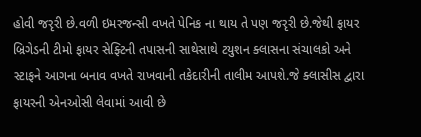હોવી જરૃરી છે.વળી ઇમરજન્સી વખતે પેનિક ના થાય તે પણ જરૃરી છે.જેથી ફાયર બ્રિગેડની ટીમો ફાયર સેફ્ટિની તપાસની સાથેસાથે ટયુશન ક્લાસના સંચાલકો અને સ્ટાફને આગના બનાવ વખતે રાખવાની તકેદારીની તાલીમ આપશે.જે ક્લાસીસ દ્વારા ફાયરની એનઓસી લેવામાં આવી છે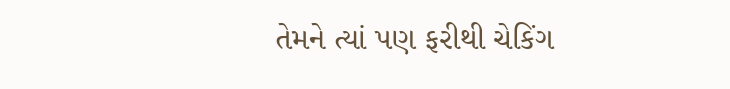તેમને ત્યાં પણ ફરીથી ચેકિંગ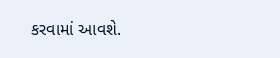કરવામાં આવશે.